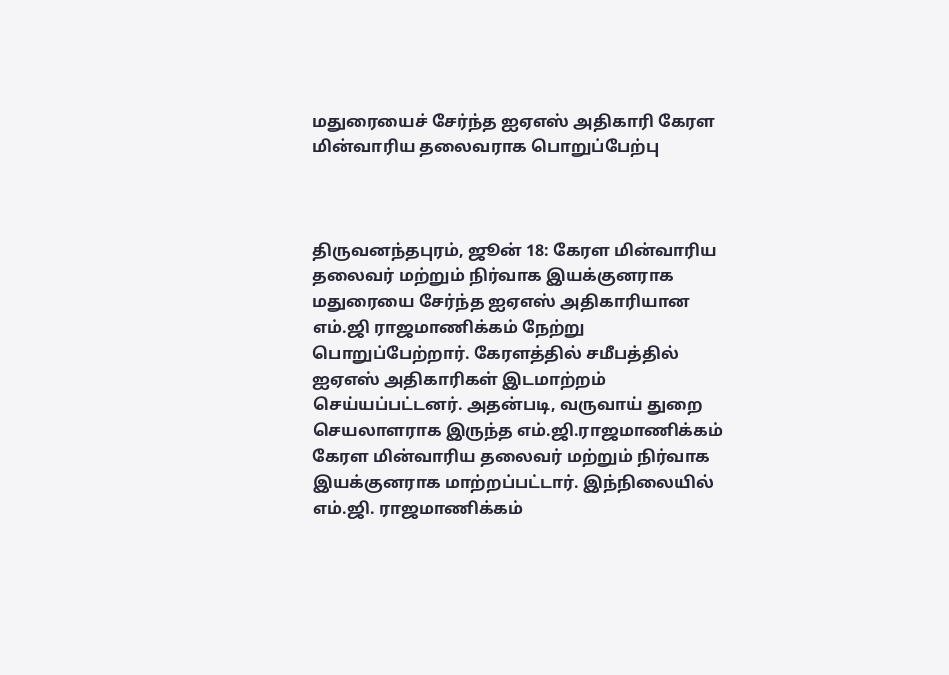மதுரையைச் சேர்ந்த ஐஏஎஸ் அதிகாரி கேரள மின்வாரிய தலைவராக பொறுப்பேற்பு



திருவனந்தபுரம், ஜூன் 18: கேரள மின்வாரிய தலைவர் மற்றும் நிர்வாக இயக்குனராக மதுரையை சேர்ந்த ஐஏஎஸ் அதிகாரியான எம்.ஜி ராஜமாணிக்கம் நேற்று பொறுப்பேற்றார். கேரளத்தில் சமீபத்தில் ஐஏஎஸ் அதிகாரிகள் இடமாற்றம் செய்யப்பட்டனர். அதன்படி, வருவாய் துறை செயலாளராக இருந்த எம்.ஜி.ராஜமாணிக்கம் கேரள மின்வாரிய தலைவர் மற்றும் நிர்வாக இயக்குனராக மாற்றப்பட்டார். இந்நிலையில் எம்.ஜி. ராஜமாணிக்கம்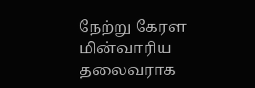நேற்று கேரள மின்வாரிய தலைவராக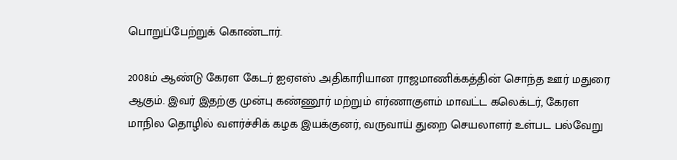பொறுப்பேற்றுக் கொண்டார்.

2008ம் ஆண்டு கேரள கேடர் ஐஏஎஸ் அதிகாரியான ராஜமாணிக்கத்தின் சொந்த ஊர் மதுரை ஆகும். இவர் இதற்கு முன்பு கண்ணூர் மற்றும் எர்ணாகுளம் மாவட்ட கலெக்டர், கேரள மாநில தொழில் வளர்ச்சிக் கழக இயக்குனர், வருவாய் துறை செயலாளர் உள்பட பல்வேறு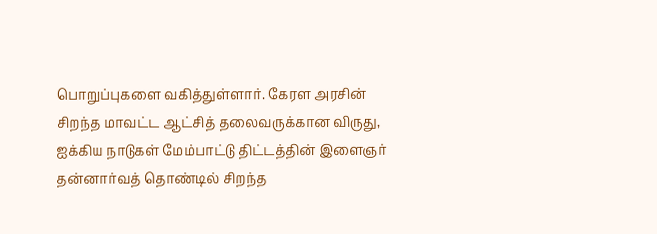பொறுப்புகளை வகித்துள்ளார். கேரள அரசின் சிறந்த மாவட்ட ஆட்சித் தலைவருக்கான விருது, ஐக்கிய நாடுகள் மேம்பாட்டு திட்டத்தின் இளைஞர் தன்னார்வத் தொண்டில் சிறந்த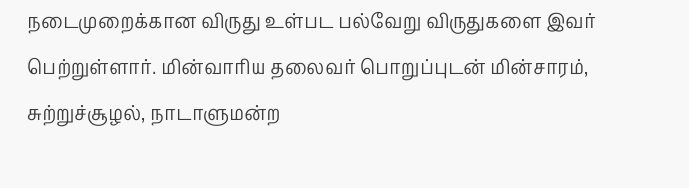நடைமுறைக்கான விருது உள்பட பல்வேறு விருதுகளை இவர் பெற்றுள்ளார். மின்வாரிய தலைவர் பொறுப்புடன் மின்சாரம், சுற்றுச்சூழல், நாடாளுமன்ற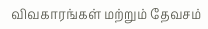விவகாரங்கள் மற்றும் தேவசம்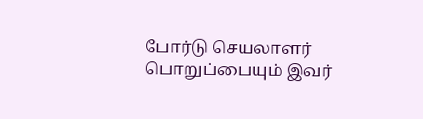போர்டு செயலாளர் பொறுப்பையும் இவர்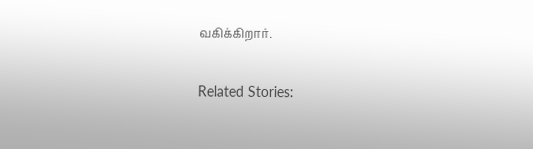வகிக்கிறார்.

Related Stories: